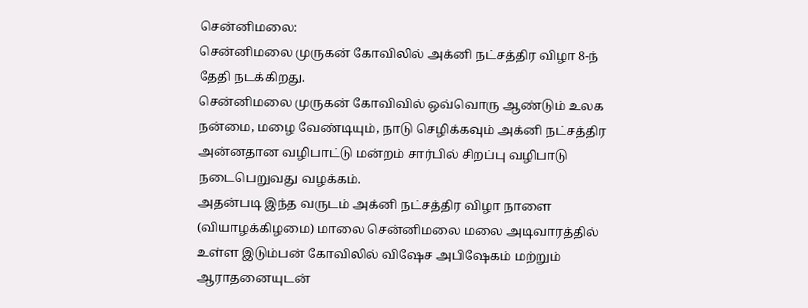சென்னிமலை:
சென்னிமலை முருகன் கோவிலில் அக்னி நட்சத்திர விழா 8-ந் தேதி நடக்கிறது.
சென்னிமலை முருகன் கோவிவில் ஒவ்வொரு ஆண்டும் உலக நன்மை, மழை வேண்டியும், நாடு செழிக்கவும் அக்னி நட்சத்திர அன்னதான வழிபாட்டு மன்றம் சார்பில் சிறப்பு வழிபாடு நடைபெறுவது வழக்கம்.
அதன்படி இந்த வருடம் அக்னி நட்சத்திர விழா நாளை (வியாழக்கிழமை) மாலை சென்னிமலை மலை அடிவாரத்தில் உள்ள இடும்பன் கோவிலில் விஷேச அபிஷேகம் மற்றும் ஆராதனையுடன்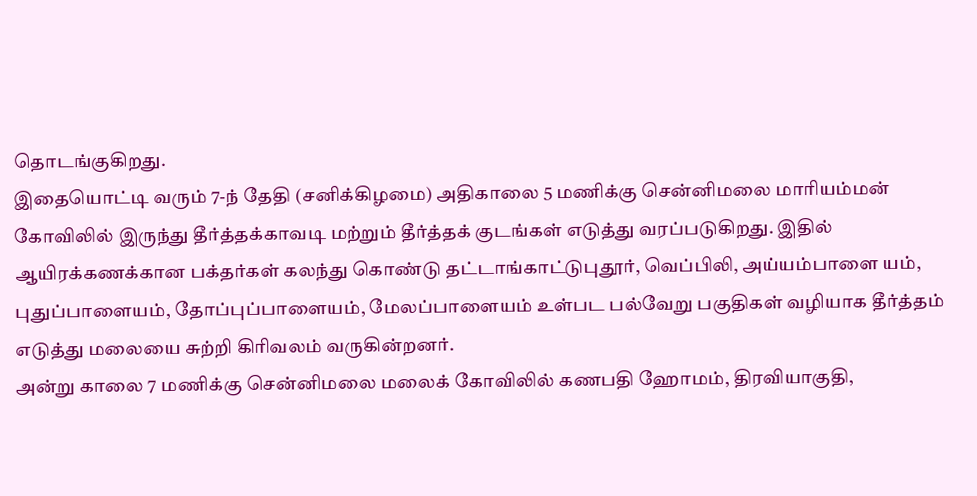தொடங்குகிறது.
இதையொட்டி வரும் 7-ந் தேதி (சனிக்கிழமை) அதிகாலை 5 மணிக்கு சென்னிமலை மாரியம்மன் கோவிலில் இருந்து தீர்த்தக்காவடி மற்றும் தீர்த்தக் குடங்கள் எடுத்து வரப்படுகிறது. இதில் ஆயிரக்கணக்கான பக்தர்கள் கலந்து கொண்டு தட்டாங்காட்டுபுதூர், வெப்பிலி, அய்யம்பாளை யம், புதுப்பாளையம், தோப்புப்பாளையம், மேலப்பாளையம் உள்பட பல்வேறு பகுதிகள் வழியாக தீர்த்தம் எடுத்து மலையை சுற்றி கிரிவலம் வருகின்றனர்.
அன்று காலை 7 மணிக்கு சென்னிமலை மலைக் கோவிலில் கணபதி ஹோமம், திரவியாகுதி,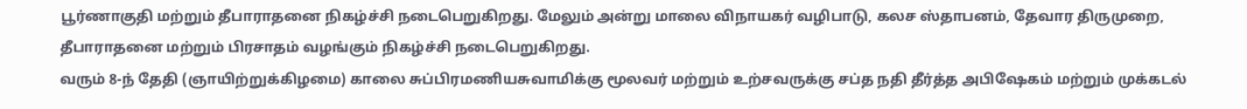பூர்ணாகுதி மற்றும் தீபாராதனை நிகழ்ச்சி நடைபெறுகிறது. மேலும் அன்று மாலை விநாயகர் வழிபாடு, கலச ஸ்தாபனம், தேவார திருமுறை, தீபாராதனை மற்றும் பிரசாதம் வழங்கும் நிகழ்ச்சி நடைபெறுகிறது.
வரும் 8-ந் தேதி (ஞாயிற்றுக்கிழமை) காலை சுப்பிரமணியசுவாமிக்கு மூலவர் மற்றும் உற்சவருக்கு சப்த நதி தீர்த்த அபிஷேகம் மற்றும் முக்கடல்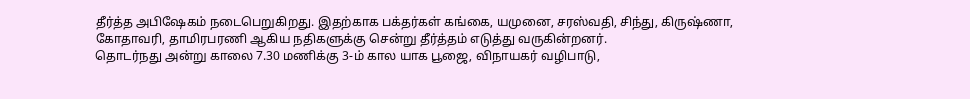தீர்த்த அபிஷேகம் நடைபெறுகிறது. இதற்காக பக்தர்கள் கங்கை, யமுனை, சரஸ்வதி, சிந்து, கிருஷ்ணா, கோதாவரி, தாமிரபரணி ஆகிய நதிகளுக்கு சென்று தீர்த்தம் எடுத்து வருகின்றனர்.
தொடர்நது அன்று காலை 7.30 மணிக்கு 3-ம் கால யாக பூஜை, விநாயகர் வழிபாடு,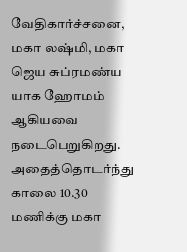வேதிகார்ச்சனை, மகா லஷ்மி, மகா ஜெய சுப்ரமண்ய யாக ஹோமம் ஆகியவை நடைபெறுகிறது.
அதைத்தொடர்ந்து காலை 10.30 மணிக்கு மகா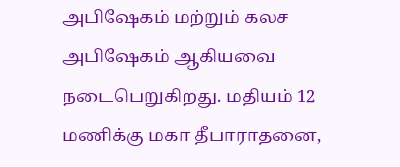அபிஷேகம் மற்றும் கலச அபிஷேகம் ஆகியவை நடைபெறுகிறது. மதியம் 12 மணிக்கு மகா தீபாராதனை,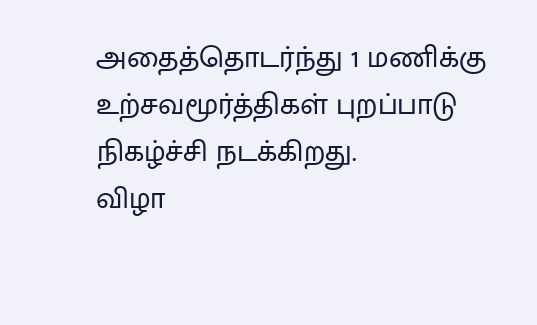அதைத்தொடர்ந்து 1 மணிக்கு உற்சவமூர்த்திகள் புறப்பாடு நிகழ்ச்சி நடக்கிறது.
விழா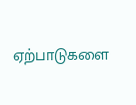ஏற்பாடுகளை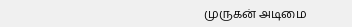முருகன் அடிமை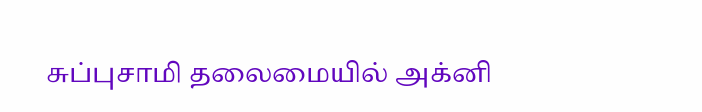சுப்புசாமி தலைமையில் அக்னி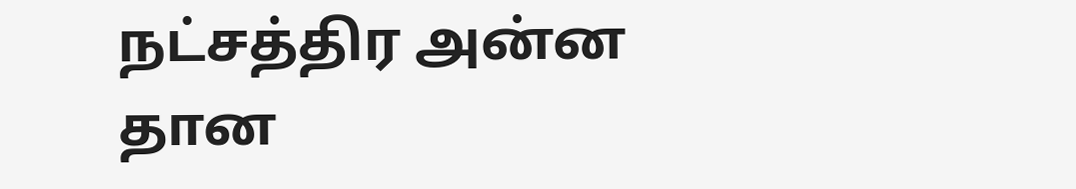நட்சத்திர அன்ன தான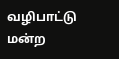வழிபாட்டு மன்ற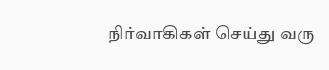நிர்வாகிகள் செய்து வரு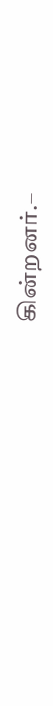கின்றனர்.–